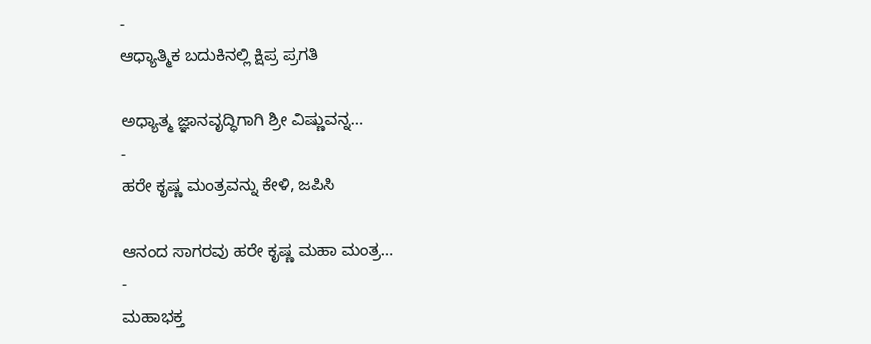-
ಆಧ್ಯಾತ್ಮಿಕ ಬದುಕಿನಲ್ಲಿ ಕ್ಷಿಪ್ರ ಪ್ರಗತಿ

ಅಧ್ಯಾತ್ಮ ಜ್ಞಾನವೃದ್ಧಿಗಾಗಿ ಶ್ರೀ ವಿಷ್ಣುವನ್ನ…
-
ಹರೇ ಕೃಷ್ಣ ಮಂತ್ರವನ್ನು ಕೇಳಿ, ಜಪಿಸಿ

ಆನಂದ ಸಾಗರವು ಹರೇ ಕೃಷ್ಣ ಮಹಾ ಮಂತ್ರ…
-
ಮಹಾಭಕ್ತ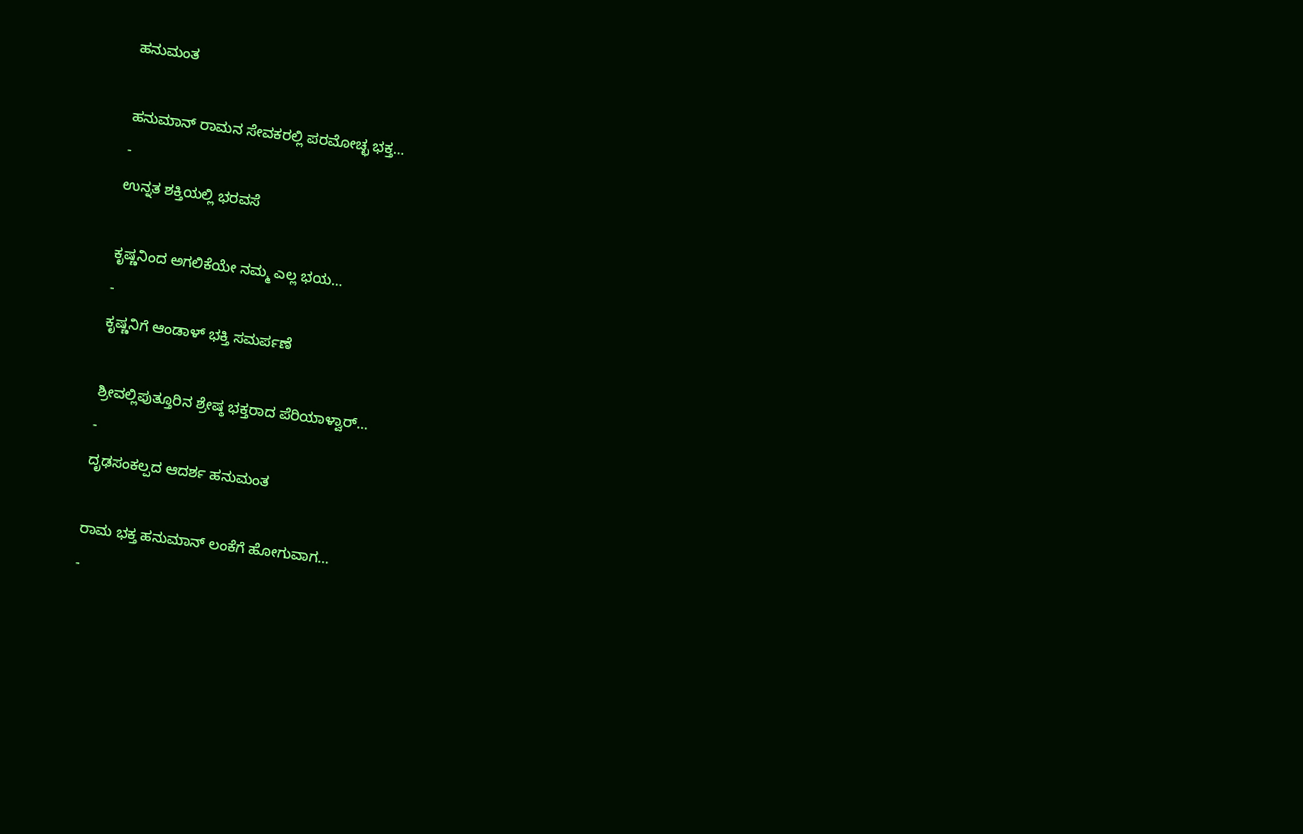ಹನುಮಂತ

ಹನುಮಾನ್ ರಾಮನ ಸೇವಕರಲ್ಲಿ ಪರಮೋಚ್ಛ ಭಕ್ತ…
-
ಉನ್ನತ ಶಕ್ತಿಯಲ್ಲಿ ಭರವಸೆ

ಕೃಷ್ಣನಿಂದ ಅಗಲಿಕೆಯೇ ನಮ್ಮ ಎಲ್ಲ ಭಯ…
-
ಕೃಷ್ಣನಿಗೆ ಆಂಡಾಳ್ ಭಕ್ತಿ ಸಮರ್ಪಣೆ

ಶ್ರೀವಲ್ಲಿಪುತ್ತೂರಿನ ಶ್ರೇಷ್ಠ ಭಕ್ತರಾದ ಪೆರಿಯಾಳ್ವಾರ್…
-
ದೃಢಸಂಕಲ್ಪದ ಆದರ್ಶ ಹನುಮಂತ

ರಾಮ ಭಕ್ತ ಹನುಮಾನ್ ಲಂಕೆಗೆ ಹೋಗುವಾಗ…
-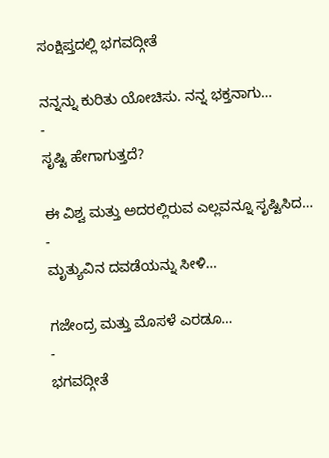ಸಂಕ್ಷಿಪ್ತದಲ್ಲಿ ಭಗವದ್ಗೀತೆ

ನನ್ನನ್ನು ಕುರಿತು ಯೋಚಿಸು. ನನ್ನ ಭಕ್ತನಾಗು…
-
ಸೃಷ್ಟಿ ಹೇಗಾಗುತ್ತದೆ?

ಈ ವಿಶ್ವ ಮತ್ತು ಅದರಲ್ಲಿರುವ ಎಲ್ಲವನ್ನೂ ಸೃಷ್ಟಿಸಿದ…
-
ಮೃತ್ಯುವಿನ ದವಡೆಯನ್ನು ಸೀಳಿ…

ಗಜೇಂದ್ರ ಮತ್ತು ಮೊಸಳೆ ಎರಡೂ…
-
ಭಗವದ್ಗೀತೆ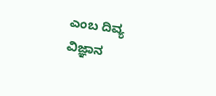ಎಂಬ ದಿವ್ಯ ವಿಜ್ಞಾನ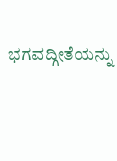ಭಗವದ್ಗೀತೆಯನ್ನು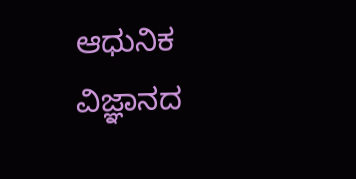ಆಧುನಿಕ ವಿಜ್ಞಾನದ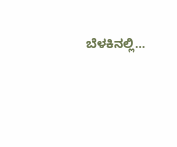ಬೆಳಕಿನಲ್ಲಿ…